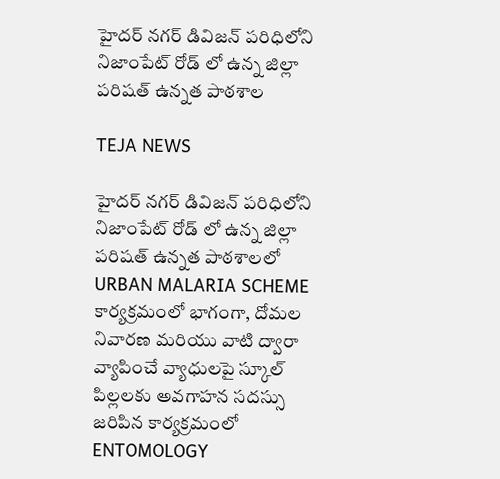హైదర్ నగర్ డివిజన్ పరిధిలోని నిజాంపేట్ రోడ్ లో ఉన్న జిల్లా పరిషత్ ఉన్నత పాఠశాల

TEJA NEWS

హైదర్ నగర్ డివిజన్ పరిధిలోని నిజాంపేట్ రోడ్ లో ఉన్న జిల్లా పరిషత్ ఉన్నత పాఠశాలలో URBAN MALARIA SCHEME కార్యక్రమంలో భాగంగా, దోమల నివారణ మరియు వాటి ద్వారా వ్యాపించే వ్యాధులపై స్కూల్ పిల్లలకు అవగాహన సదస్సు జరిపిన కార్యక్రమంలో ENTOMOLOGY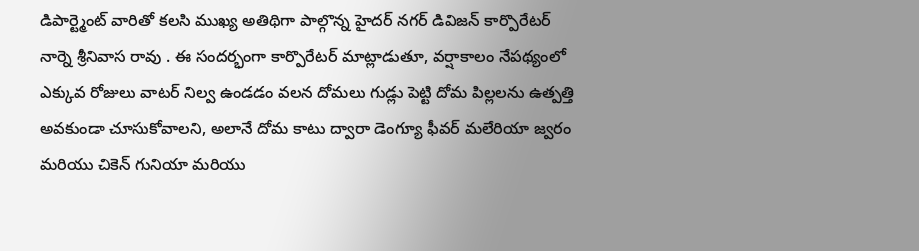డిపార్ట్మెంట్ వారితో కలసి ముఖ్య అతిథిగా పాల్గొన్న హైదర్ నగర్ డివిజన్ కార్పొరేటర్ నార్నె శ్రీనివాస రావు . ఈ సందర్భంగా కార్పొరేటర్ మాట్లాడుతూ, వర్షాకాలం నేపథ్యంలో ఎక్కువ రోజులు వాటర్ నిల్వ ఉండడం వలన దోమలు గుడ్లు పెట్టి దోమ పిల్లలను ఉత్పత్తి అవకుండా చూసుకోవాలని, అలానే దోమ కాటు ద్వారా డెంగ్యూ ఫీవర్ మలేరియా జ్వరం మరియు చికెన్ గునియా మరియు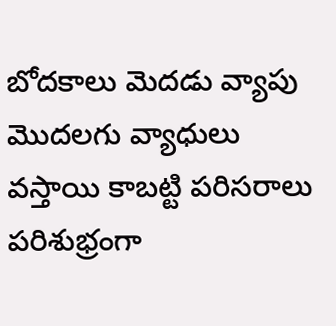బోదకాలు మెదడు వ్యాపు మొదలగు వ్యాధులు వస్తాయి కాబట్టి పరిసరాలు పరిశుభ్రంగా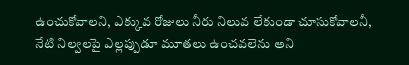ఉంచుకోవాలని, ఎక్కువ రోజులు నీరు నిలువ లేకుండా చూసుకోవాలనీ, నేటి నిల్వలపై ఎల్లప్పుడూ మూతలు ఉంచవలెను అని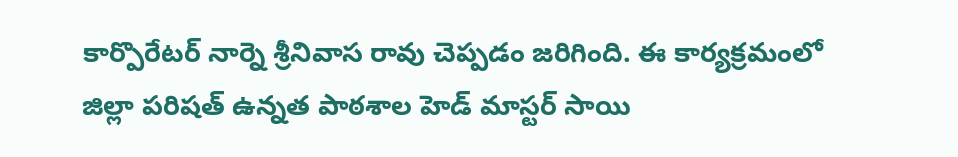కార్పొరేటర్ నార్నె శ్రీనివాస రావు చెప్పడం జరిగింది. ఈ కార్యక్రమంలో జిల్లా పరిషత్ ఉన్నత పాఠశాల హెడ్ మాస్టర్ సాయి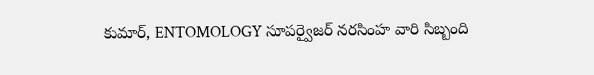కుమార్, ENTOMOLOGY సూపర్వైజర్ నరసింహ వారి సిబ్బంది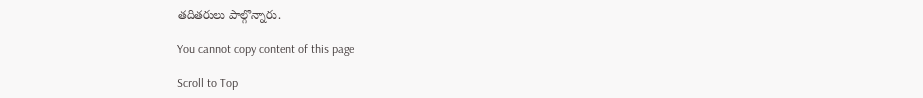తదితరులు పాల్గొన్నారు.

You cannot copy content of this page

Scroll to Top